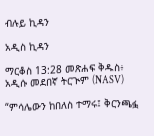ብሉይ ኪዳን

አዲስ ኪዳን

ማርቆስ 13:28 መጽሐፍ ቅዱስ፥ አዲሱ መደበኛ ትርጒም (NASV)

“ምሳሌውን ከበለስ ተማሩ፤ ቅርንጫፏ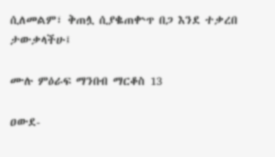ሲለመልም፣ ቅጠሏ ሲያቈጠቍጥ በጋ እንደ ተቃረበ ታውቃላችሁ፤

ሙሉ ምዕራፍ ማንበብ ማርቆስ 13

ዐውደ-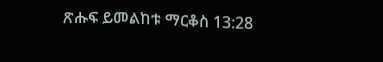ጽሑፍ ይመልከቱ ማርቆስ 13:28